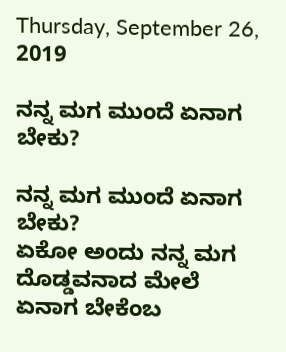Thursday, September 26, 2019

ನನ್ನ ಮಗ ಮುಂದೆ ಏನಾಗ ಬೇಕು?

ನನ್ನ ಮಗ ಮುಂದೆ ಏನಾಗ ಬೇಕು?
ಏಕೋ ಅಂದು ನನ್ನ ಮಗ ದೊಡ್ಡವನಾದ ಮೇಲೆ ಏನಾಗ ಬೇಕೆಂಬ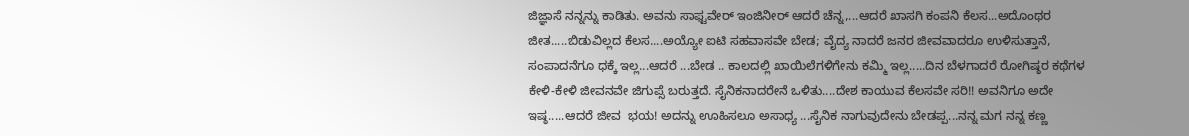ಜಿಜ್ಞಾಸೆ ನನ್ನನ್ನು ಕಾಡಿತು. ಅವನು ಸಾಫ್ಟವೇರ್ ಇಂಜಿನೀರ್ ಆದರೆ ಚೆನ್ನ,...ಆದರೆ ಖಾಸಗಿ ಕಂಪನಿ ಕೆಲಸ...ಅದೊಂಥರ ಜೀತ.....ಬಿಡುವಿಲ್ಲದ ಕೆಲಸ....ಅಯ್ಯೋ ಐಟಿ ಸಹವಾಸವೇ ಬೇಡ; ವೈದ್ಯ ನಾದರೆ ಜನರ ಜೀವವಾದರೂ ಉಳಿಸುತ್ತಾನೆ, ಸಂಪಾದನೆಗೂ ಧಕ್ಕೆ ಇಲ್ಲ...ಆದರೆ ...ಬೇಡ .. ಕಾಲದಲ್ಲಿ ಖಾಯಿಲೆಗಳಿಗೇನು ಕಮ್ಮಿ ಇಲ್ಲ.....ದಿನ ಬೆಳಗಾದರೆ ರೋಗಿಷ್ಠರ ಕಥೆಗಳ ಕೇಳಿ-ಕೇಳಿ ಜೀವನವೇ ಜಿಗುಪ್ಸೆ ಬರುತ್ತದೆ. ಸೈನಿಕನಾದರೇನೆ ಒಳಿತು....ದೇಶ ಕಾಯುವ ಕೆಲಸವೇ ಸರಿ!! ಅವನಿಗೂ ಅದೇ ಇಷ್ಠ.....ಆದರೆ ಜೀವ  ಭಯ! ಅದನ್ನು ಊಹಿಸಲೂ ಅಸಾಧ್ಯ ...ಸೈನಿಕ ನಾಗುವುದೇನು ಬೇಡಪ್ಪ...ನನ್ನ ಮಗ ನನ್ನ ಕಣ್ಣ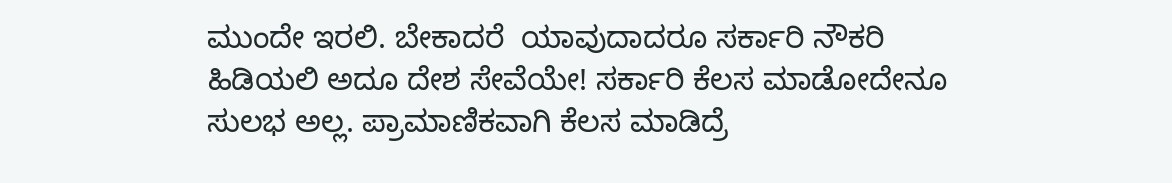ಮುಂದೇ ಇರಲಿ. ಬೇಕಾದರೆ  ಯಾವುದಾದರೂ ಸರ್ಕಾರಿ ನೌಕರಿ ಹಿಡಿಯಲಿ ಅದೂ ದೇಶ ಸೇವೆಯೇ! ಸರ್ಕಾರಿ ಕೆಲಸ ಮಾಡೋದೇನೂ  ಸುಲಭ ಅಲ್ಲ. ಪ್ರಾಮಾಣಿಕವಾಗಿ ಕೆಲಸ ಮಾಡಿದ್ರೆ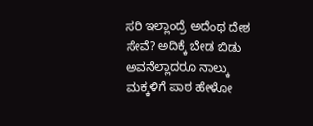ಸರಿ ಇಲ್ಲಾಂದ್ರೆ ಅದೆಂಥ ದೇಶ ಸೇವೆ? ಅದಿಕ್ಕೆ ಬೇಡ ಬಿಡು ಅವನೆಲ್ಲಾದರೂ ನಾಲ್ಕು ಮಕ್ಕಳಿಗೆ ಪಾಠ ಹೇಳೋ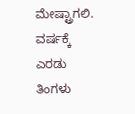ಮೇಷ್ಟ್ರಾಗಲಿ. ವರ್ಷಕ್ಕೆ ಎರಡು ತಿಂಗಳು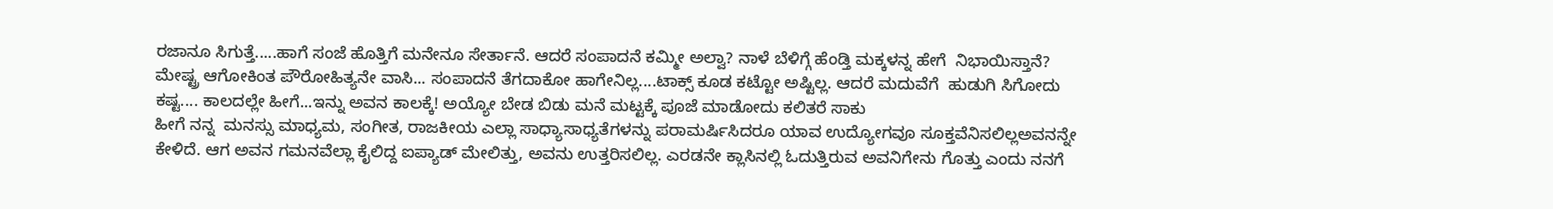ರಜಾನೂ ಸಿಗುತ್ತೆ.....ಹಾಗೆ ಸಂಜೆ ಹೊತ್ತಿಗೆ ಮನೇನೂ ಸೇರ್ತಾನೆ. ಆದರೆ ಸಂಪಾದನೆ ಕಮ್ಮೀ ಅಲ್ವಾ? ನಾಳೆ ಬೆಳಿಗ್ಗೆ ಹೆಂಡ್ತಿ ಮಕ್ಕಳನ್ನ ಹೇಗೆ  ನಿಭಾಯಿಸ್ತಾನೆ? ಮೇಷ್ಟ್ರ ಆಗೋಕಿಂತ ಪೌರೋಹಿತ್ಯನೇ ವಾಸಿ... ಸಂಪಾದನೆ ತೆಗದಾಕೋ ಹಾಗೇನಿಲ್ಲ....ಟಾಕ್ಸ್ ಕೂಡ ಕಟ್ಟೋ ಅಷ್ಟಿಲ್ಲ. ಆದರೆ ಮದುವೆಗೆ  ಹುಡುಗಿ ಸಿಗೋದು ಕಷ್ಟ.... ಕಾಲದಲ್ಲೇ ಹೀಗೆ...ಇನ್ನು ಅವನ ಕಾಲಕ್ಕೆ! ಅಯ್ಯೋ ಬೇಡ ಬಿಡು ಮನೆ ಮಟ್ಟಕ್ಕೆ ಪೂಜೆ ಮಾಡೋದು ಕಲಿತರೆ ಸಾಕು
ಹೀಗೆ ನನ್ನ  ಮನಸ್ಸು ಮಾಧ್ಯಮ, ಸಂಗೀತ, ರಾಜಕೀಯ ಎಲ್ಲಾ ಸಾಧ್ಯಾಸಾಧ್ಯತೆಗಳನ್ನು ಪರಾಮರ್ಷಿಸಿದರೂ ಯಾವ ಉದ್ಯೋಗವೂ ಸೂಕ್ತವೆನಿಸಲಿಲ್ಲಅವನನ್ನೇ  ಕೇಳಿದೆ. ಆಗ ಅವನ ಗಮನವೆಲ್ಲಾ ಕೈಲಿದ್ದ ಐಪ್ಯಾಡ್ ಮೇಲಿತ್ತು, ಅವನು ಉತ್ತರಿಸಲಿಲ್ಲ. ಎರಡನೇ ಕ್ಲಾಸಿನಲ್ಲಿ ಓದುತ್ತಿರುವ ಅವನಿಗೇನು ಗೊತ್ತು ಎಂದು ನನಗೆ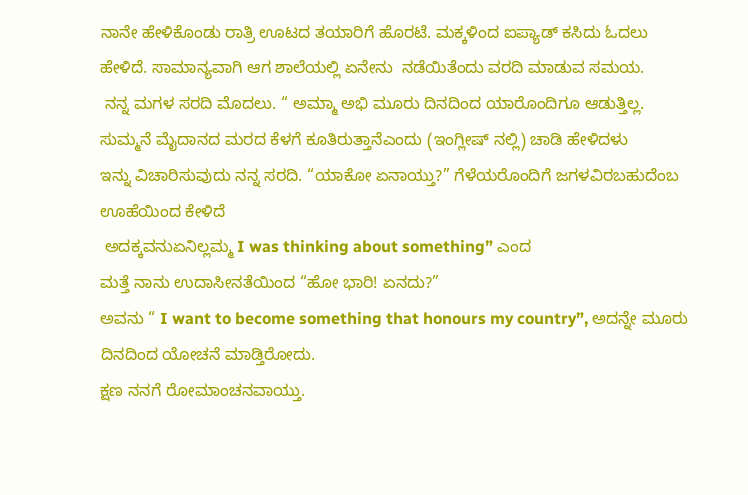ನಾನೇ ಹೇಳಿಕೊಂಡು ರಾತ್ರಿ ಊಟದ ತಯಾರಿಗೆ ಹೊರಟೆ. ಮಕ್ಕಳಿಂದ ಐಪ್ಯಾಡ್ ಕಸಿದು ಓದಲು ಹೇಳಿದೆ. ಸಾಮಾನ್ಯವಾಗಿ ಆಗ ಶಾಲೆಯಲ್ಲಿ ಏನೇನು  ನಡೆಯಿತೆಂದು ವರದಿ ಮಾಡುವ ಸಮಯ.
 ನನ್ನ ಮಗಳ ಸರದಿ ಮೊದಲು. “ ಅಮ್ಮಾ ಅಭಿ ಮೂರು ದಿನದಿಂದ ಯಾರೊಂದಿಗೂ ಆಡುತ್ತಿಲ್ಲ. ಸುಮ್ಮನೆ ಮೈದಾನದ ಮರದ ಕೆಳಗೆ ಕೂತಿರುತ್ತಾನೆಎಂದು (ಇಂಗ್ಲೀಷ್ ನಲ್ಲಿ) ಚಾಡಿ ಹೇಳಿದಳು
ಇನ್ನು ವಿಚಾರಿಸುವುದು ನನ್ನ ಸರದಿ. “ಯಾಕೋ ಏನಾಯ್ತು?” ಗೆಳೆಯರೊಂದಿಗೆ ಜಗಳವಿರಬಹುದೆಂಬ ಊಹೆಯಿಂದ ಕೇಳಿದೆ
 ಅದಕ್ಕವನುಏನಿಲ್ಲಮ್ಮ I was thinking about something” ಎಂದ
ಮತ್ತೆ ನಾನು ಉದಾಸೀನತೆಯಿಂದ “ಹೋ ಭಾರಿ! ಏನದು?”
ಅವನು “ I want to become something that honours my country”, ಅದನ್ನೇ ಮೂರು ದಿನದಿಂದ ಯೋಚನೆ ಮಾಡ್ತಿರೋದು.
ಕ್ಷಣ ನನಗೆ ರೋಮಾಂಚನವಾಯ್ತು.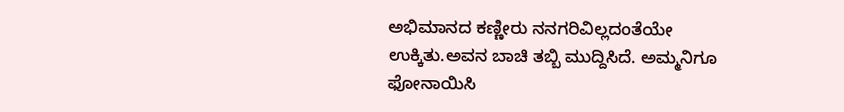ಅಭಿಮಾನದ ಕಣ್ಣೀರು ನನಗರಿವಿಲ್ಲದಂತೆಯೇ ಉಕ್ಕಿತು.ಅವನ ಬಾಚಿ ತಬ್ಬಿ ಮುದ್ದಿಸಿದೆ. ಅಮ್ಮನಿಗೂ ಫೋನಾಯಿಸಿ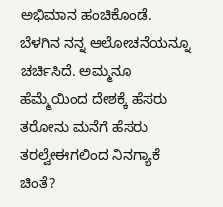ಅಭಿಮಾನ ಹಂಚಿಕೊಂಡೆ. ಬೆಳಗಿನ ನನ್ನ ಆಲೋಚನೆಯನ್ನೂ ಚರ್ಚಿಸಿದೆ. ಅಮ್ಮನೂ ಹೆಮ್ಮೆಯಿಂದ ದೇಶಕ್ಕೆ ಹೆಸರು ತರೋನು ಮನೆಗೆ ಹೆಸರು ತರಲ್ವೇಈಗಲಿಂದ ನಿನಗ್ಯಾಕೆ ಚಿಂತೆ?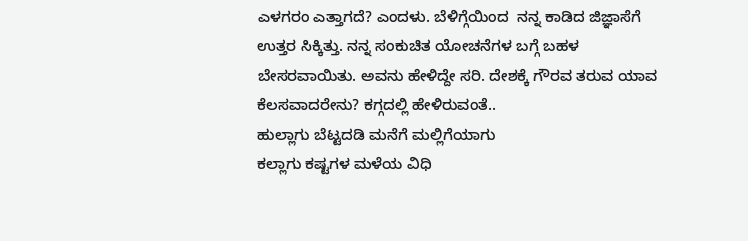ಎಳಗರಂ ಎತ್ತಾಗದೆ? ಎಂದಳು. ಬೆಳಿಗ್ಗೆಯಿಂದ  ನನ್ನ ಕಾಡಿದ ಜಿಜ್ಞಾಸೆಗೆ ಉತ್ತರ ಸಿಕ್ಕಿತ್ತು. ನನ್ನ ಸಂಕುಚಿತ ಯೋಚನೆಗಳ ಬಗ್ಗೆ ಬಹಳ ಬೇಸರವಾಯಿತು. ಅವನು ಹೇಳಿದ್ದೇ ಸರಿ. ದೇಶಕ್ಕೆ ಗೌರವ ತರುವ ಯಾವ ಕೆಲಸವಾದರೇನು? ಕಗ್ಗದಲ್ಲಿ ಹೇಳಿರುವಂತೆ..
ಹುಲ್ಲಾಗು ಬೆಟ್ಟದಡಿ ಮನೆಗೆ ಮಲ್ಲಿಗೆಯಾಗು
ಕಲ್ಲಾಗು ಕಷ್ಟಗಳ ಮಳೆಯ ವಿಧಿ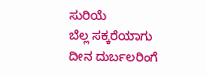ಸುರಿಯೆ
ಬೆಲ್ಲ ಸಕ್ಕರೆಯಾಗು ದೀನ ದುರ್ಬಲರಿಂಗೆ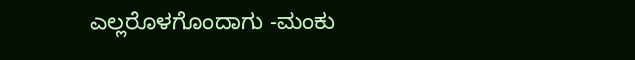ಎಲ್ಲರೊಳಗೊಂದಾಗು -ಮಂಕು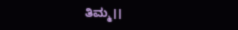ತಿಮ್ಮ।।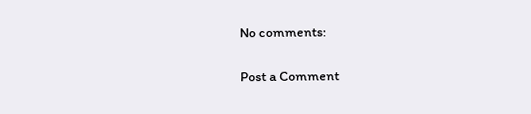No comments:

Post a Comment